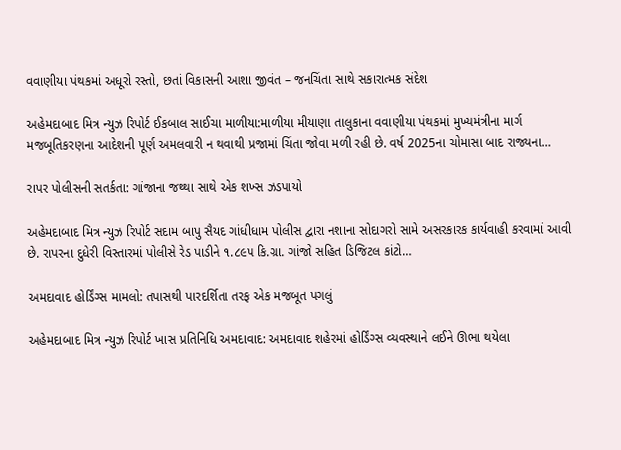વવાણીયા પંથકમાં અધૂરો રસ્તો, છતાં વિકાસની આશા જીવંત – જનચિંતા સાથે સકારાત્મક સંદેશ

અહેમદાબાદ મિત્ર ન્યુઝ રિપોર્ટ ઈકબાલ સાઈચા માળીયા:માળીયા મીયાણા તાલુકાના વવાણીયા પંથકમાં મુખ્યમંત્રીના માર્ગ મજબૂતિકરણના આદેશની પૂર્ણ અમલવારી ન થવાથી પ્રજામાં ચિંતા જોવા મળી રહી છે. વર્ષ 2025ના ચોમાસા બાદ રાજ્યના…

રાપર પોલીસની સતર્કતા: ગાંજાના જથ્થા સાથે એક શખ્સ ઝડપાયો

અહેમદાબાદ મિત્ર ન્યુઝ રિપોર્ટ સદામ બાપુ સૈયદ ગાંધીધામ પોલીસ દ્વારા નશાના સોદાગરો સામે અસરકારક કાર્યવાહી કરવામાં આવી છે. રાપરના દુધેરી વિસ્તારમાં પોલીસે રેડ પાડીને ૧.૮૯૫ કિ.ગ્રા. ગાંજો સહિત ડિજિટલ કાંટો…

અમદાવાદ હોર્ડિંગ્સ મામલો: તપાસથી પારદર્શિતા તરફ એક મજબૂત પગલું

અહેમદાબાદ મિત્ર ન્યુઝ રિપોર્ટ ખાસ પ્રતિનિધિ અમદાવાદ: અમદાવાદ શહેરમાં હોર્ડિંગ્સ વ્યવસ્થાને લઈને ઊભા થયેલા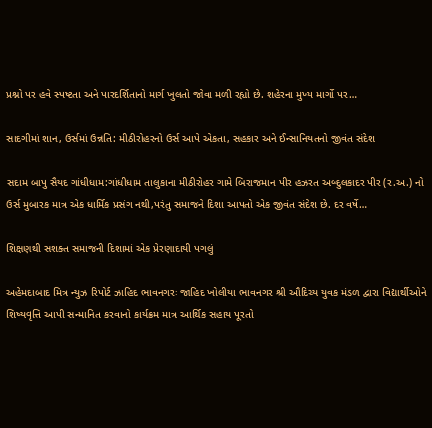પ્રશ્નો પર હવે સ્પષ્ટતા અને પારદર્શિતાનો માર્ગ ખુલતો જોવા મળી રહ્યો છે. શહેરના મુખ્ય માર્ગો પર…

સાદગીમાં શાન, ઉર્સમાં ઉન્નતિ: મીઠીરોહરનો ઉર્સ આપે એકતા, સહકાર અને ઈન્સાનિયતનો જીવંત સંદેશ

સદામ બાપુ સૈયદ ગાંધીધામ:ગાંધીધામ તાલુકાના મીઠીરોહર ગામે બિરાજમાન પીર હઝરત અબ્દુલકાદર પીર (ર.અ.) નો ઉર્સ મુબારક માત્ર એક ધાર્મિક પ્રસંગ નથી,પરંતુ સમાજને દિશા આપતો એક જીવંત સંદેશ છે. દર વર્ષે…

શિક્ષણથી સશક્ત સમાજની દિશામાં એક પ્રેરણાદાયી પગલું

અહેમદાબાદ મિત્ર ન્યુઝ રિપોર્ટ ઝાહિદ ભાવનગરઃ જાહિદ ખોલીયા ભાવનગર શ્રી ઔદિચ્ય યુવક મંડળ દ્વારા વિદ્યાર્થીઓને શિષ્યવૃત્તિ આપી સન્માનિત કરવાનો કાર્યક્રમ માત્ર આર્થિક સહાય પૂરતો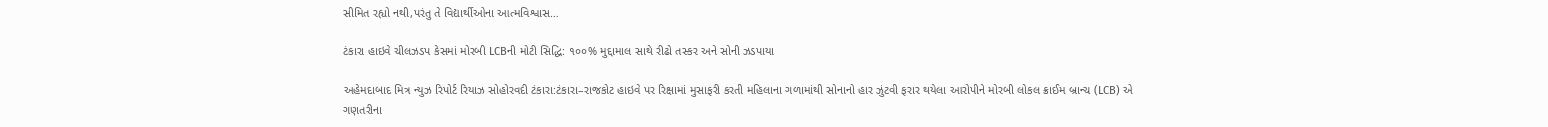સીમિત રહ્યો નથી,પરંતુ તે વિદ્યાર્થીઓના આત્મવિશ્વાસ…

ટંકારા હાઇવે ચીલઝડપ કેસમાં મોરબી LCBની મોટી સિદ્ધિ: ૧૦૦% મુદ્દામાલ સાથે રીઢો તસ્કર અને સોની ઝડપાયા

અહેમદાબાદ મિત્ર ન્યુઝ રિપોર્ટ રિયાઝ સોહોરવદી ટંકારા:ટંકારા–રાજકોટ હાઇવે પર રિક્ષામાં મુસાફરી કરતી મહિલાના ગળામાંથી સોનાનો હાર ઝુંટવી ફરાર થયેલા આરોપીને મોરબી લોકલ ક્રાઈમ બ્રાન્ચ (LCB) એ ગણતરીના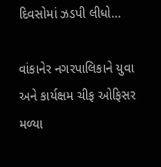દિવસોમાં ઝડપી લીધો…

વાંકાનેર નગરપાલિકાને યુવા અને કાર્યક્ષમ ચીફ ઓફિસર મળ્યા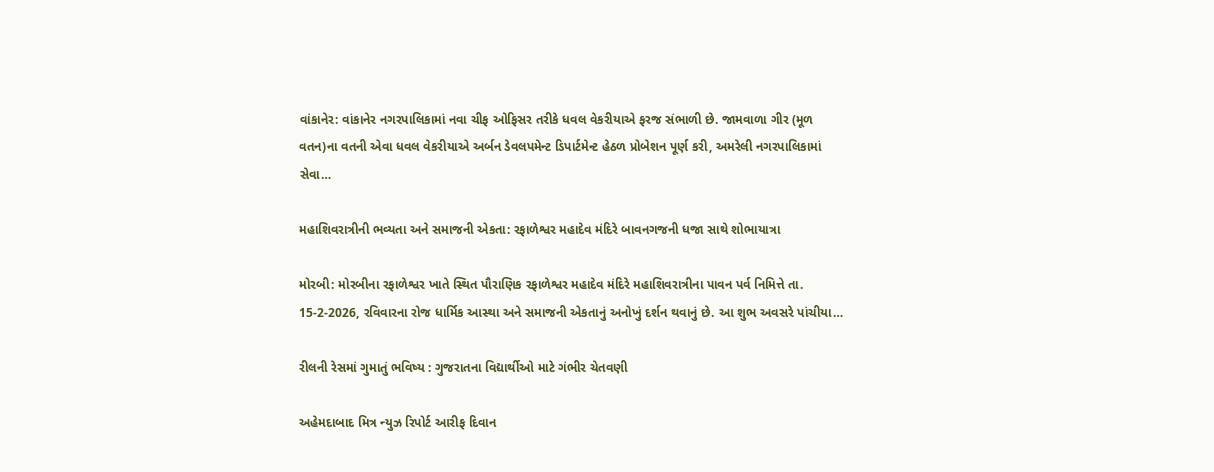વાંકાનેર: વાંકાનેર નગરપાલિકામાં નવા ચીફ ઓફિસર તરીકે ધવલ વેકરીયાએ ફરજ સંભાળી છે. જામવાળા ગીર (મૂળ વતન)ના વતની એવા ધવલ વેકરીયાએ અર્બન ડેવલપમેન્ટ ડિપાર્ટમેન્ટ હેઠળ પ્રોબેશન પૂર્ણ કરી, અમરેલી નગરપાલિકામાં સેવા…

મહાશિવરાત્રીની ભવ્યતા અને સમાજની એકતા: રફાળેશ્વર મહાદેવ મંદિરે બાવનગજની ધજા સાથે શોભાયાત્રા

મોરબી: મોરબીના રફાળેશ્વર ખાતે સ્થિત પૌરાણિક રફાળેશ્વર મહાદેવ મંદિરે મહાશિવરાત્રીના પાવન પર્વ નિમિત્તે તા. 15-2-2026, રવિવારના રોજ ધાર્મિક આસ્થા અને સમાજની એકતાનું અનોખું દર્શન થવાનું છે. આ શુભ અવસરે પાંચીયા…

રીલની રેસમાં ગુમાતું ભવિષ્ય : ગુજરાતના વિદ્યાર્થીઓ માટે ગંભીર ચેતવણી

અહેમદાબાદ મિત્ર ન્યુઝ રિપોર્ટ આરીફ દિવાન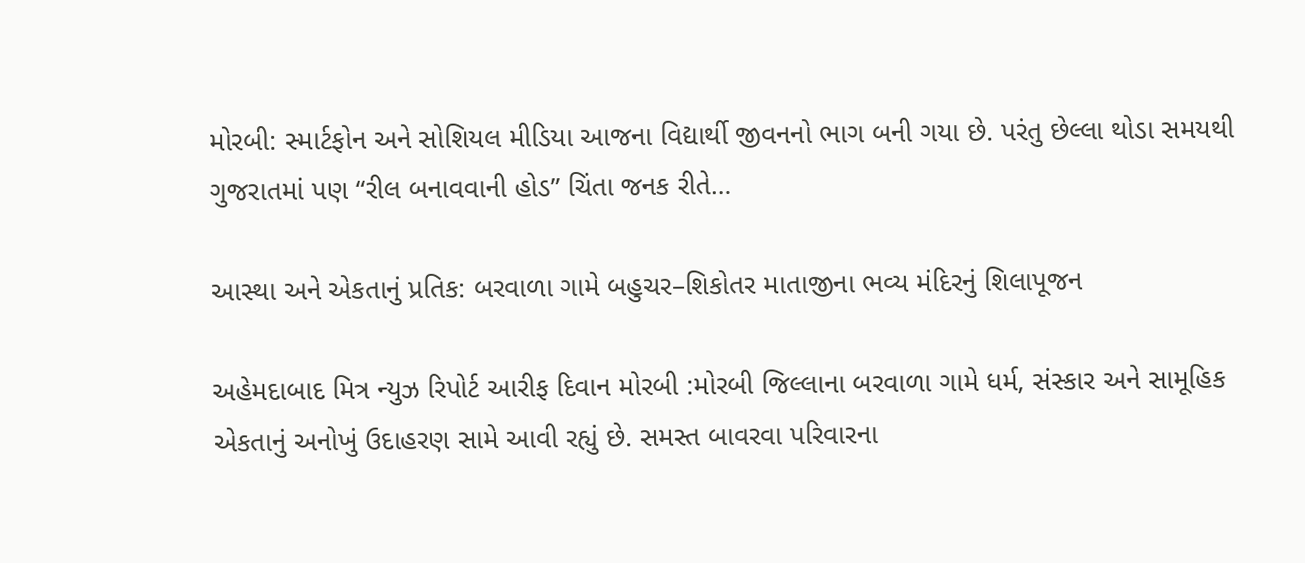મોરબી: સ્માર્ટફોન અને સોશિયલ મીડિયા આજના વિદ્યાર્થી જીવનનો ભાગ બની ગયા છે. પરંતુ છેલ્લા થોડા સમયથી ગુજરાતમાં પણ “રીલ બનાવવાની હોડ” ચિંતા જનક રીતે…

આસ્થા અને એકતાનું પ્રતિક: બરવાળા ગામે બહુચર–શિકોતર માતાજીના ભવ્ય મંદિરનું શિલાપૂજન

અહેમદાબાદ મિત્ર ન્યુઝ રિપોર્ટ આરીફ દિવાન મોરબી :મોરબી જિલ્લાના બરવાળા ગામે ધર્મ, સંસ્કાર અને સામૂહિક એકતાનું અનોખું ઉદાહરણ સામે આવી રહ્યું છે. સમસ્ત બાવરવા પરિવારના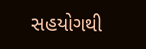સહયોગથી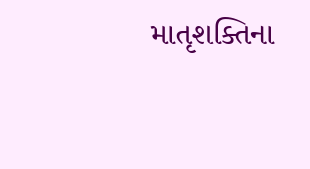માતૃશક્તિના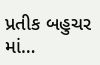પ્રતીક બહુચર માં…